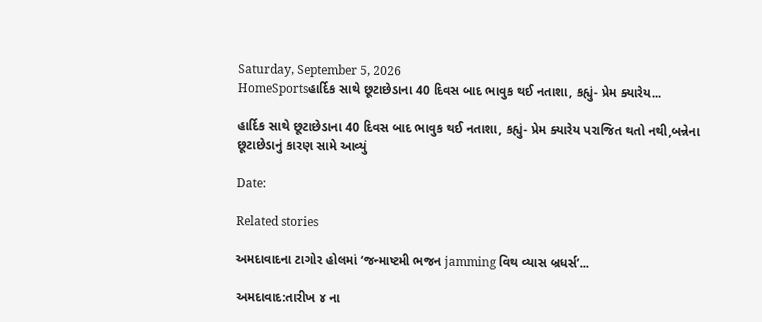Saturday, September 5, 2026
HomeSportsહાર્દિક સાથે છૂટાછેડાના 40 દિવસ બાદ ભાવુક થઈ નતાશા, કહ્યું- પ્રેમ ક્યારેય...

હાર્દિક સાથે છૂટાછેડાના 40 દિવસ બાદ ભાવુક થઈ નતાશા, કહ્યું- પ્રેમ ક્યારેય પરાજિત થતો નથી,બન્નેના છૂટાછેડાનું કારણ સામે આવ્યું

Date:

Related stories

અમદાવાદના ટાગોર હોલમાં ‘જન્માષ્ટમી ભજન jamming વિથ વ્યાસ બ્રધર્સ’...

અમદાવાદ:તારીખ ૪ ના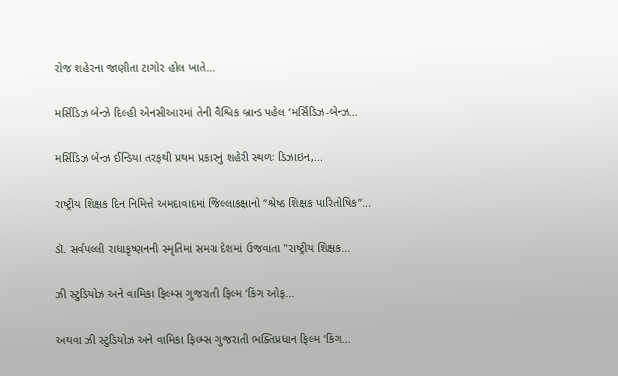રોજ શહેરના જાણીતા ટાગોર હોલ ખાતે...

મર્સિડિઝ બેન્ઝે દિલ્હી એનસીઆરમાં તેની વૈશ્વિક બ્રાન્ડ પહેલ ‘મર્સિડિઝ-બેન્ઝ...

મર્સિડિઝ બેન્ઝ ઈન્ડિયા તરફથી પ્રથમ પ્રકારનું શહેરી સ્થળઃ ડિઝાઇન,...

રાષ્ટ્રીય શિક્ષક દિન નિમિત્તે અમદાવાદમાં જિલ્લાકક્ષાનો “શ્રેષ્ઠ શિક્ષક પારિતોષિક”...

ડૉ. સર્વપલ્લી રાધાકૃષ્ણનની સ્મૃતિમાં સમગ્ર દેશમાં ઉજવાતા "રાષ્ટ્રીય શિક્ષક...

ઝી સ્ટુડિયોઝ અને વામિકા ફિલ્મ્સ ગુજરાતી ફિલ્મ ‘કિંગ ઓફ...

અથવા ઝી સ્ટુડિયોઝ અને વામિકા ફિલ્મ્સ ગુજરાતી ભક્તિપ્રધાન ફિલ્મ ‘કિંગ...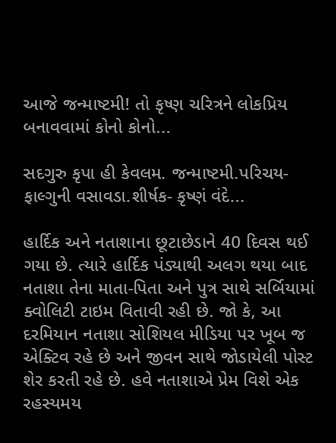આજે જન્માષ્ટમી! તો કૃષ્ણ ચરિત્રને લોકપ્રિય બનાવવામાં કોનો કોનો...

સદગુરુ કૃપા હી કેવલમ. જન્માષ્ટમી.પરિચય- ફાલ્ગુની વસાવડા.શીર્ષક- કૃષ્ણં વંદે...

હાર્દિક અને નતાશાના છૂટાછેડાને 40 દિવસ થઈ ગયા છે. ત્યારે હાર્દિક પંડ્યાથી અલગ થયા બાદ નતાશા તેના માતા-પિતા અને પુત્ર સાથે સર્બિયામાં ક્વોલિટી ટાઇમ વિતાવી રહી છે. જો કે, આ દરમિયાન નતાશા સોશિયલ મીડિયા પર ખૂબ જ એક્ટિવ રહે છે અને જીવન સાથે જોડાયેલી પોસ્ટ શેર કરતી રહે છે. હવે નતાશાએ પ્રેમ વિશે એક રહસ્યમય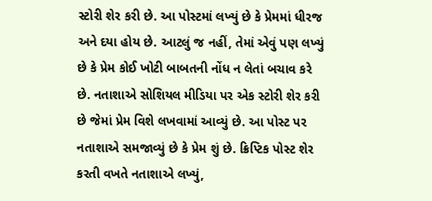સ્ટોરી શેર કરી છે. આ પોસ્ટમાં લખ્યું છે કે પ્રેમમાં ધીરજ અને દયા હોય છે. આટલું જ નહીં, તેમાં એવું પણ લખ્યું છે કે પ્રેમ કોઈ ખોટી બાબતની નોંધ ન લેતાં બચાવ કરે છે. નતાશાએ સોશિયલ મીડિયા પર એક સ્ટોરી શેર કરી છે જેમાં પ્રેમ વિશે લખવામાં આવ્યું છે. આ પોસ્ટ પર નતાશાએ સમજાવ્યું છે કે પ્રેમ શું છે. ક્રિપ્ટિક પોસ્ટ શેર કરતી વખતે નતાશાએ લખ્યું,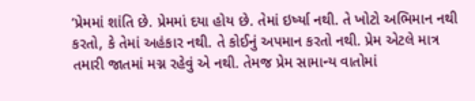‘પ્રેમમાં શાંતિ છે. પ્રેમમાં દયા હોય છે. તેમાં ઇર્ષ્યા નથી. તે ખોટો અભિમાન નથી કરતો, કે તેમાં અહંકાર નથી. તે કોઈનું અપમાન કરતો નથી. પ્રેમ એટલે માત્ર તમારી જાતમાં મગ્ન રહેવું એ નથી. તેમજ પ્રેમ સામાન્ય વાતોમાં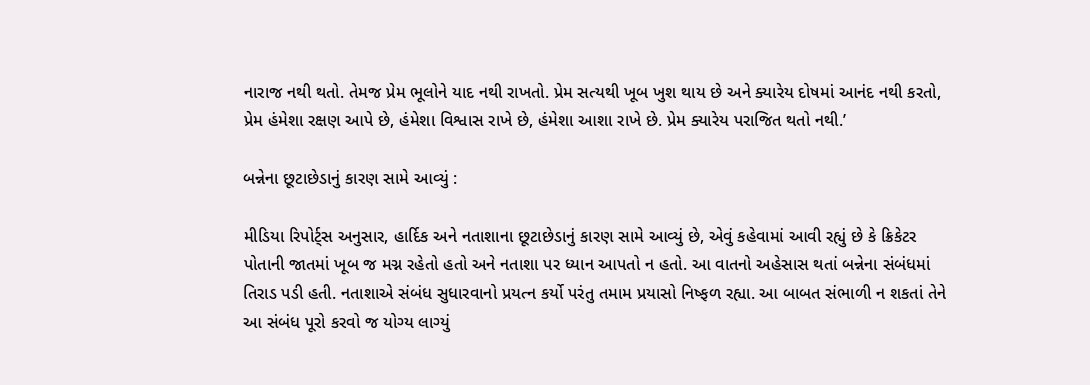નારાજ નથી થતો. તેમજ પ્રેમ ભૂલોને યાદ નથી રાખતો. પ્રેમ સત્યથી ખૂબ ખુશ થાય છે અને ક્યારેય દોષમાં આનંદ નથી કરતો, પ્રેમ હંમેશા રક્ષણ આપે છે, હંમેશા વિશ્વાસ રાખે છે, હંમેશા આશા રાખે છે. પ્રેમ ક્યારેય પરાજિત થતો નથી.’

બન્નેના છૂટાછેડાનું કારણ સામે આવ્યું :

મીડિયા રિપોર્ટ્સ અનુસાર, હાર્દિક અને નતાશાના છૂટાછેડાનું કારણ સામે આવ્યું છે, એવું કહેવામાં આવી રહ્યું છે કે ક્રિકેટર પોતાની જાતમાં ખૂબ જ મગ્ન રહેતો હતો અને નતાશા પર ધ્યાન આપતો ન હતો. આ વાતનો અહેસાસ થતાં બન્નેના સંબંધમાં તિરાડ પડી હતી. નતાશાએ સંબંધ સુધારવાનો પ્રયત્ન કર્યો પરંતુ તમામ પ્રયાસો નિષ્ફળ રહ્યા. આ બાબત સંભાળી ન શકતાં તેને આ સંબંધ પૂરો કરવો જ યોગ્ય લાગ્યું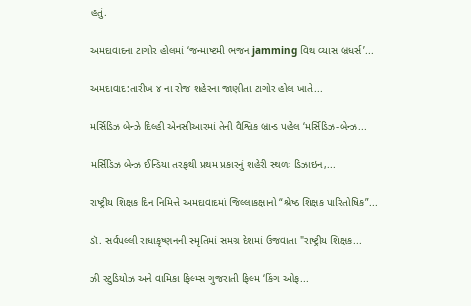હતું.

અમદાવાદના ટાગોર હોલમાં ‘જન્માષ્ટમી ભજન jamming વિથ વ્યાસ બ્રધર્સ’...

અમદાવાદ:તારીખ ૪ ના રોજ શહેરના જાણીતા ટાગોર હોલ ખાતે...

મર્સિડિઝ બેન્ઝે દિલ્હી એનસીઆરમાં તેની વૈશ્વિક બ્રાન્ડ પહેલ ‘મર્સિડિઝ-બેન્ઝ...

મર્સિડિઝ બેન્ઝ ઈન્ડિયા તરફથી પ્રથમ પ્રકારનું શહેરી સ્થળઃ ડિઝાઇન,...

રાષ્ટ્રીય શિક્ષક દિન નિમિત્તે અમદાવાદમાં જિલ્લાકક્ષાનો “શ્રેષ્ઠ શિક્ષક પારિતોષિક”...

ડૉ. સર્વપલ્લી રાધાકૃષ્ણનની સ્મૃતિમાં સમગ્ર દેશમાં ઉજવાતા "રાષ્ટ્રીય શિક્ષક...

ઝી સ્ટુડિયોઝ અને વામિકા ફિલ્મ્સ ગુજરાતી ફિલ્મ ‘કિંગ ઓફ...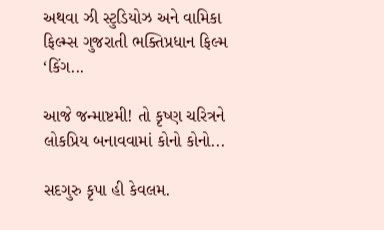અથવા ઝી સ્ટુડિયોઝ અને વામિકા ફિલ્મ્સ ગુજરાતી ભક્તિપ્રધાન ફિલ્મ ‘કિંગ...

આજે જન્માષ્ટમી! તો કૃષ્ણ ચરિત્રને લોકપ્રિય બનાવવામાં કોનો કોનો...

સદગુરુ કૃપા હી કેવલમ.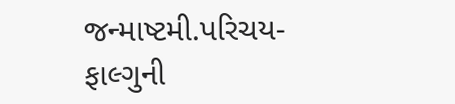જન્માષ્ટમી.પરિચય- ફાલ્ગુની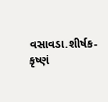વસાવડા.શીર્ષક- કૃષ્ણં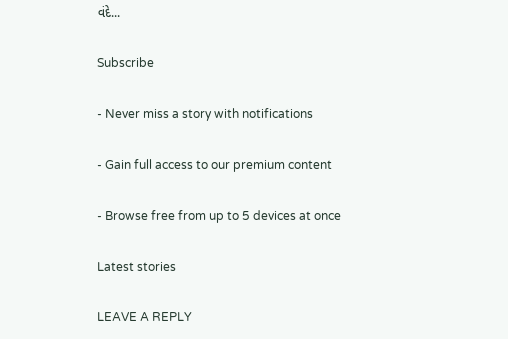વંદે...

Subscribe

- Never miss a story with notifications

- Gain full access to our premium content

- Browse free from up to 5 devices at once

Latest stories

LEAVE A REPLY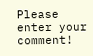Please enter your comment!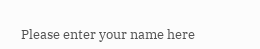Please enter your name here